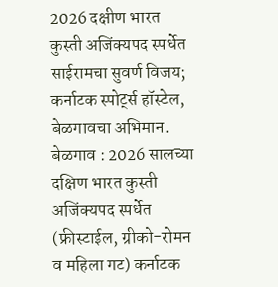2026 दक्षीण भारत कुस्ती अजिंक्यपद स्पर्धेत साईरामचा सुवर्ण विजय; कर्नाटक स्पोर्ट्स हॉस्टेल, बेळगावचा अभिमान.
बेळगाव : 2026 सालच्या दक्षिण भारत कुस्ती अजिंक्यपद स्पर्धेत (फ्रीस्टाईल, ग्रीको-रोमन व महिला गट) कर्नाटक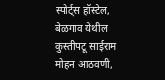स्पोर्ट्स हॉस्टेल, बेळगाव येथील कुस्तीपटू साईराम मोहन आठवणी,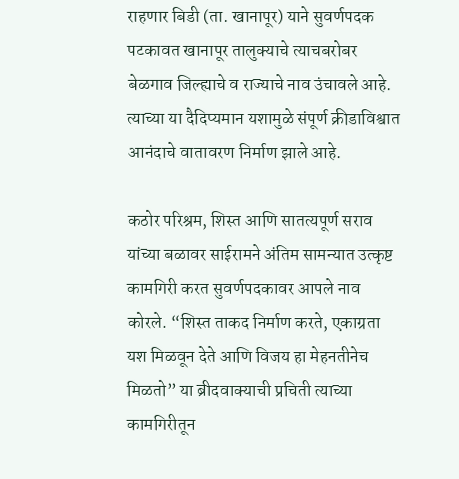राहणार बिडी (ता. खानापूर) याने सुवर्णपदक पटकावत खानापूर तालुक्याचे त्याचबरोबर बेळगाव जिल्ह्याचे व राज्याचे नाव उंचावले आहे. त्याच्या या दैदिप्यमान यशामुळे संपूर्ण क्रीडाविश्वात आनंदाचे वातावरण निर्माण झाले आहे.

कठोर परिश्रम, शिस्त आणि सातत्यपूर्ण सराव यांच्या बळावर साईरामने अंतिम सामन्यात उत्कृष्ट कामगिरी करत सुवर्णपदकावर आपले नाव कोरले. “शिस्त ताकद निर्माण करते, एकाग्रता यश मिळवून देते आणि विजय हा मेहनतीनेच मिळतो” या ब्रीदवाक्याची प्रचिती त्याच्या कामगिरीतून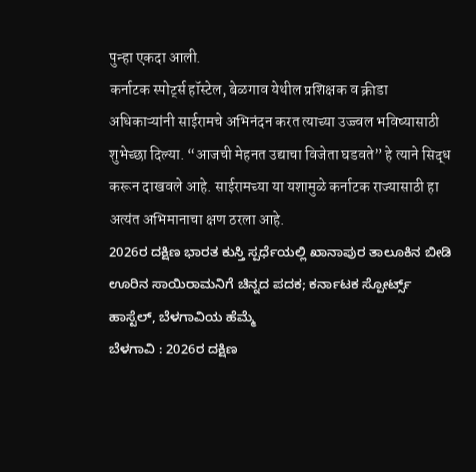पुन्हा एकदा आली.
कर्नाटक स्पोर्ट्स हॉस्टेल, बेळगाव येथील प्रशिक्षक व क्रीडा अधिकाऱ्यांनी साईरामचे अभिनंदन करत त्याच्या उज्ज्वल भविष्यासाठी शुभेच्छा दिल्या. “आजची मेहनत उद्याचा विजेता घडवते” हे त्याने सिद्ध करून दाखवले आहे. साईरामच्या या यशामुळे कर्नाटक राज्यासाठी हा अत्यंत अभिमानाचा क्षण ठरला आहे.
2026ರ ದಕ್ಷಿಣ ಭಾರತ ಕುಸ್ತಿ ಸ್ಪರ್ಧೆಯಲ್ಲಿ ಖಾನಾಪುರ ತಾಲೂಕಿನ ಬೀಡಿ ಊರಿನ ಸಾಯಿರಾಮನಿಗೆ ಚಿನ್ನದ ಪದಕ; ಕರ್ನಾಟಕ ಸ್ಪೋರ್ಟ್ಸ್ ಹಾಸ್ಟೆಲ್, ಬೆಳಗಾವಿಯ ಹೆಮ್ಮೆ
ಬೆಳಗಾವಿ : 2026ರ ದಕ್ಷಿಣ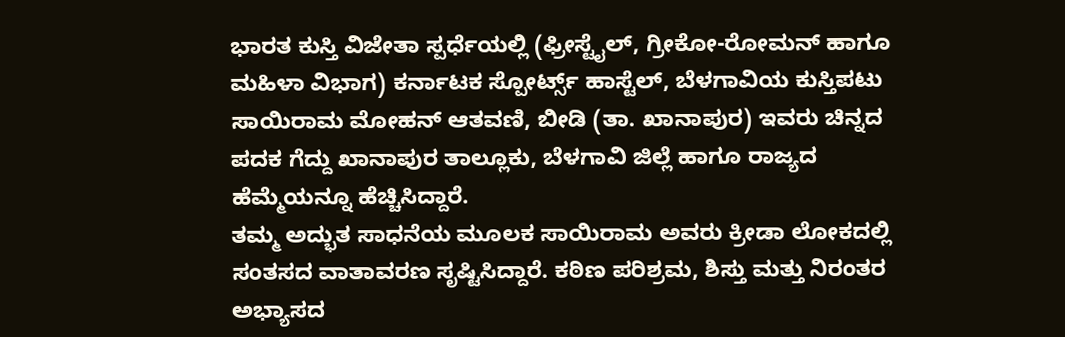ಭಾರತ ಕುಸ್ತಿ ವಿಜೇತಾ ಸ್ಪರ್ಧೆಯಲ್ಲಿ (ಫ್ರೀಸ್ಟೈಲ್, ಗ್ರೀಕೋ-ರೋಮನ್ ಹಾಗೂ ಮಹಿಳಾ ವಿಭಾಗ) ಕರ್ನಾಟಕ ಸ್ಪೋರ್ಟ್ಸ್ ಹಾಸ್ಟೆಲ್, ಬೆಳಗಾವಿಯ ಕುಸ್ತಿಪಟು ಸಾಯಿರಾಮ ಮೋಹನ್ ಆತವಣಿ, ಬೀಡಿ (ತಾ. ಖಾನಾಪುರ) ಇವರು ಚಿನ್ನದ ಪದಕ ಗೆದ್ದು ಖಾನಾಪುರ ತಾಲ್ಲೂಕು, ಬೆಳಗಾವಿ ಜಿಲ್ಲೆ ಹಾಗೂ ರಾಜ್ಯದ ಹೆಮ್ಮೆಯನ್ನೂ ಹೆಚ್ಚಿಸಿದ್ದಾರೆ.
ತಮ್ಮ ಅದ್ಭುತ ಸಾಧನೆಯ ಮೂಲಕ ಸಾಯಿರಾಮ ಅವರು ಕ್ರೀಡಾ ಲೋಕದಲ್ಲಿ ಸಂತಸದ ವಾತಾವರಣ ಸೃಷ್ಟಿಸಿದ್ದಾರೆ. ಕಠಿಣ ಪರಿಶ್ರಮ, ಶಿಸ್ತು ಮತ್ತು ನಿರಂತರ ಅಭ್ಯಾಸದ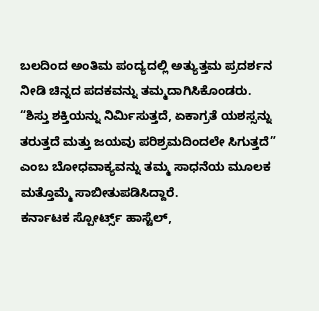ಬಲದಿಂದ ಅಂತಿಮ ಪಂದ್ಯದಲ್ಲಿ ಅತ್ಯುತ್ತಮ ಪ್ರದರ್ಶನ ನೀಡಿ ಚಿನ್ನದ ಪದಕವನ್ನು ತಮ್ಮದಾಗಿಸಿಕೊಂಡರು.
“ಶಿಸ್ತು ಶಕ್ತಿಯನ್ನು ನಿರ್ಮಿಸುತ್ತದೆ, ಏಕಾಗ್ರತೆ ಯಶಸ್ಸನ್ನು ತರುತ್ತದೆ ಮತ್ತು ಜಯವು ಪರಿಶ್ರಮದಿಂದಲೇ ಸಿಗುತ್ತದೆ” ಎಂಬ ಬೋಧವಾಕ್ಯವನ್ನು ತಮ್ಮ ಸಾಧನೆಯ ಮೂಲಕ ಮತ್ತೊಮ್ಮೆ ಸಾಬೀತುಪಡಿಸಿದ್ದಾರೆ.
ಕರ್ನಾಟಕ ಸ್ಪೋರ್ಟ್ಸ್ ಹಾಸ್ಟೆಲ್,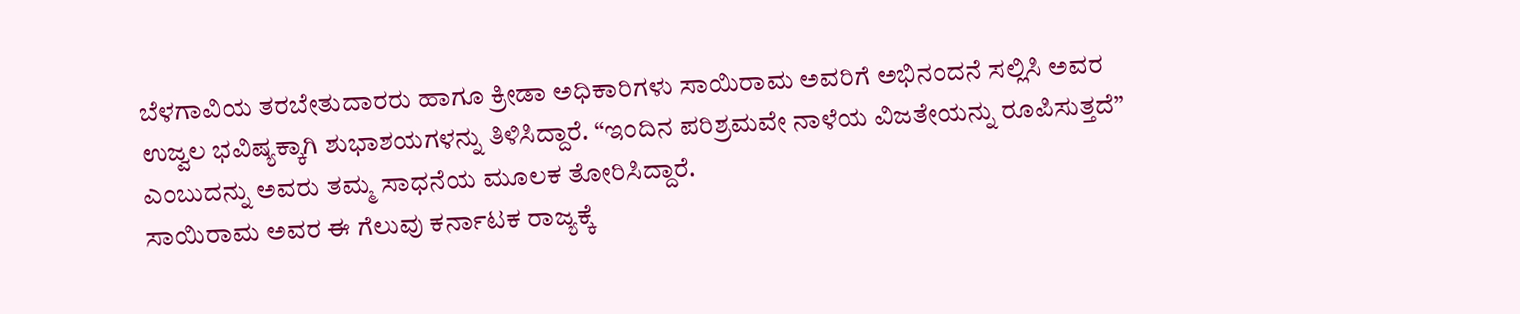ಬೆಳಗಾವಿಯ ತರಬೇತುದಾರರು ಹಾಗೂ ಕ್ರೀಡಾ ಅಧಿಕಾರಿಗಳು ಸಾಯಿರಾಮ ಅವರಿಗೆ ಅಭಿನಂದನೆ ಸಲ್ಲಿಸಿ ಅವರ ಉಜ್ವಲ ಭವಿಷ್ಯಕ್ಕಾಗಿ ಶುಭಾಶಯಗಳನ್ನು ತಿಳಿಸಿದ್ದಾರೆ. “ಇಂದಿನ ಪರಿಶ್ರಮವೇ ನಾಳೆಯ ವಿಜತೇಯನ್ನು ರೂಪಿಸುತ್ತದೆ” ಎಂಬುದನ್ನು ಅವರು ತಮ್ಮ ಸಾಧನೆಯ ಮೂಲಕ ತೋರಿಸಿದ್ದಾರೆ.
ಸಾಯಿರಾಮ ಅವರ ಈ ಗೆಲುವು ಕರ್ನಾಟಕ ರಾಜ್ಯಕ್ಕೆ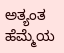ಅತ್ಯಂತ ಹೆಮ್ಮೆಯ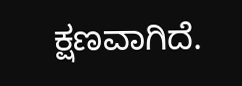ಕ್ಷಣವಾಗಿದೆ.